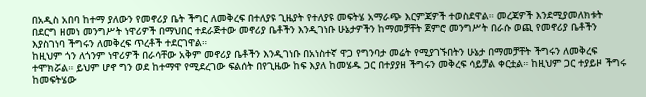በአዲስ አበባ ከተማ ያለውን የመኖሪያ ቤት ችግር ለመቅረፍ በተለያዩ ጊዜያት የተለያዩ መፍትሄ አማራጭ እርምጃዎች ተወስደዋል። መረጃዎች እንደሚያመለክቱት በደርግ ዘመነ መንግሥት ነዋሪዎች በማህበር ተደራጅተው መኖሪያ ቤቶችን እንዲገነቡ ሁኔታዎችን ከማመቻቸት ጀምሮ መንግሥት በራሱ ወጪ የመኖሪያ ቤቶችን እያስገነባ ችግሩን ለመቅረፍ ጥረቶች ተደርገዋል።
ከዚህም ጎን ለጎንም ነዋሪዎች በራሳቸው አቅም መኖሪያ ቤቶችን እንዲገነቡ በአነስተኛ ዋጋ የግንባታ መሬት የሚያገኙበትን ሁኔታ በማመቻቸት ችግሩን ለመቅረፍ ተሞክሯል። ይህም ሆኖ ግን ወደ ከተማዋ የሚደረገው ፍልሰት በየጊዜው ከፍ እያለ ከመሄዱ ጋር በተያያዘ ችግሩን መቅረፍ ሳይቻል ቀርቷል። ከዚህም ጋር ተያይዞ ችግሩ ከመፍትሄው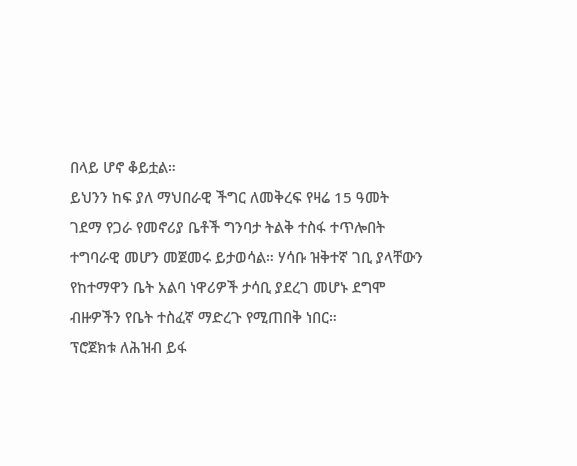በላይ ሆኖ ቆይቷል።
ይህንን ከፍ ያለ ማህበራዊ ችግር ለመቅረፍ የዛሬ 15 ዓመት ገደማ የጋራ የመኖሪያ ቤቶች ግንባታ ትልቅ ተስፋ ተጥሎበት ተግባራዊ መሆን መጀመሩ ይታወሳል። ሃሳቡ ዝቅተኛ ገቢ ያላቸውን የከተማዋን ቤት አልባ ነዋሪዎች ታሳቢ ያደረገ መሆኑ ደግሞ ብዙዎችን የቤት ተስፈኛ ማድረጉ የሚጠበቅ ነበር።
ፕሮጀክቱ ለሕዝብ ይፋ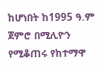ከሆነበት ከ1995 ዓ.ም ጀምሮ በሚሊዮን የሚቆጠሩ የከተማዋ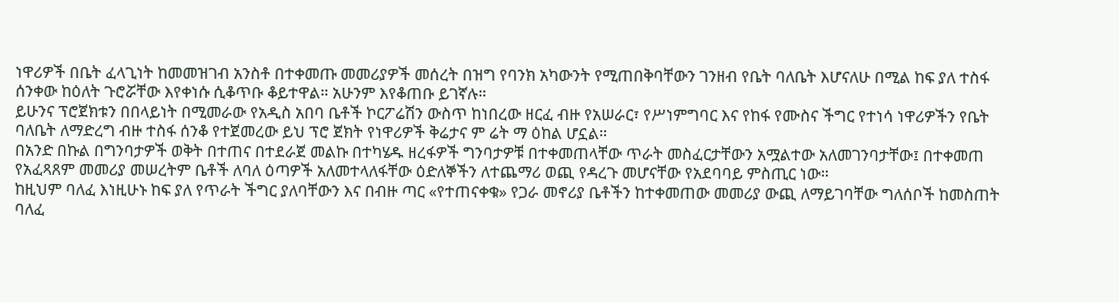ነዋሪዎች በቤት ፈላጊነት ከመመዝገብ አንስቶ በተቀመጡ መመሪያዎች መሰረት በዝግ የባንክ አካውንት የሚጠበቅባቸውን ገንዘብ የቤት ባለቤት እሆናለሁ በሚል ከፍ ያለ ተስፋ ሰንቀው ከዕለት ጉሮሯቸው እየቀነሱ ሲቆጥቡ ቆይተዋል። አሁንም እየቆጠቡ ይገኛሉ።
ይሁንና ፕሮጀክቱን በበላይነት በሚመራው የአዲስ አበባ ቤቶች ኮርፖሬሽን ውስጥ ከነበረው ዘርፈ ብዙ የአሠራር፣ የሥነምግባር እና የከፋ የሙስና ችግር የተነሳ ነዋሪዎችን የቤት ባለቤት ለማድረግ ብዙ ተስፋ ሰንቆ የተጀመረው ይህ ፕሮ ጀክት የነዋሪዎች ቅሬታና ም ሬት ማ ዕከል ሆኗል።
በአንድ በኩል በግንባታዎች ወቅት በተጠና በተደራጀ መልኩ በተካሄዱ ዘረፋዎች ግንባታዎቹ በተቀመጠላቸው ጥራት መስፈርታቸውን አሟልተው አለመገንባታቸው፤ በተቀመጠ የአፈጻጸም መመሪያ መሠረትም ቤቶች ለባለ ዕጣዎች አለመተላለፋቸው ዕድለኞችን ለተጨማሪ ወጪ የዳረጉ መሆናቸው የአደባባይ ምስጢር ነው።
ከዚህም ባለፈ እነዚሁኑ ከፍ ያለ የጥራት ችግር ያለባቸውን እና በብዙ ጣር «የተጠናቀቁ» የጋራ መኖሪያ ቤቶችን ከተቀመጠው መመሪያ ውጪ ለማይገባቸው ግለሰቦች ከመስጠት ባለፈ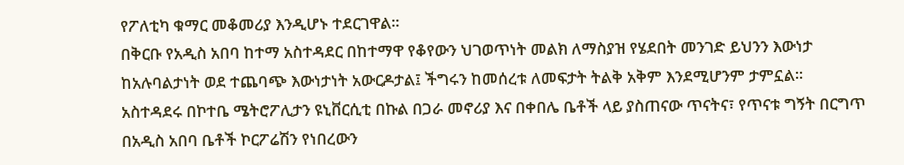የፖለቲካ ቁማር መቆመሪያ እንዲሆኑ ተደርገዋል።
በቅርቡ የአዲስ አበባ ከተማ አስተዳደር በከተማዋ የቆየውን ህገወጥነት መልክ ለማስያዝ የሄደበት መንገድ ይህንን እውነታ ከአሉባልታነት ወደ ተጨባጭ እውነታነት አውርዶታል፤ ችግሩን ከመሰረቱ ለመፍታት ትልቅ አቅም እንደሚሆንም ታምኗል።
አስተዳደሩ በኮተቤ ሜትሮፖሊታን ዩኒቨርሲቲ በኩል በጋራ መኖሪያ እና በቀበሌ ቤቶች ላይ ያስጠናው ጥናትና፣ የጥናቱ ግኝት በርግጥ በአዲስ አበባ ቤቶች ኮርፖሬሽን የነበረውን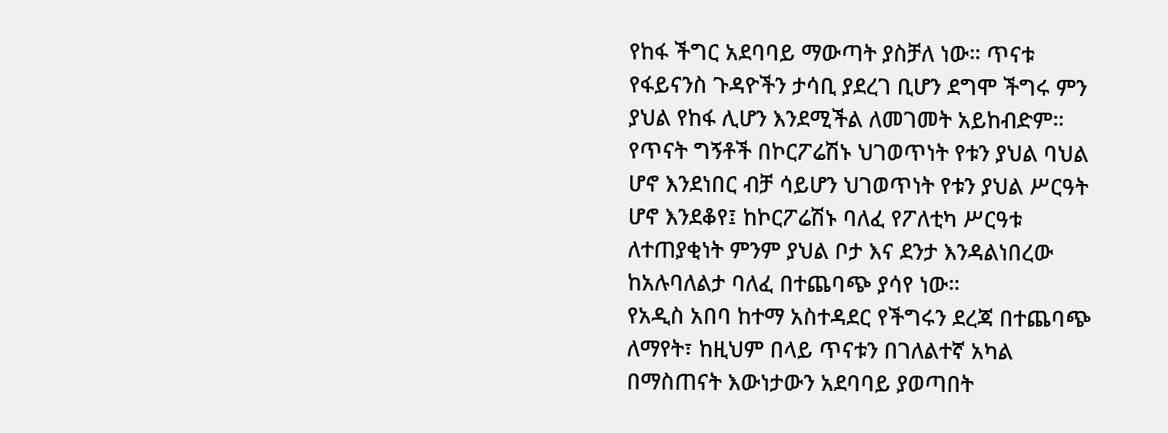የከፋ ችግር አደባባይ ማውጣት ያስቻለ ነው። ጥናቱ የፋይናንስ ጉዳዮችን ታሳቢ ያደረገ ቢሆን ደግሞ ችግሩ ምን ያህል የከፋ ሊሆን እንደሚችል ለመገመት አይከብድም።
የጥናት ግኝቶች በኮርፖሬሽኑ ህገወጥነት የቱን ያህል ባህል ሆኖ እንደነበር ብቻ ሳይሆን ህገወጥነት የቱን ያህል ሥርዓት ሆኖ እንደቆየ፤ ከኮርፖሬሽኑ ባለፈ የፖለቲካ ሥርዓቱ ለተጠያቂነት ምንም ያህል ቦታ እና ደንታ እንዳልነበረው ከአሉባለልታ ባለፈ በተጨባጭ ያሳየ ነው።
የአዲስ አበባ ከተማ አስተዳደር የችግሩን ደረጃ በተጨባጭ ለማየት፣ ከዚህም በላይ ጥናቱን በገለልተኛ አካል በማስጠናት እውነታውን አደባባይ ያወጣበት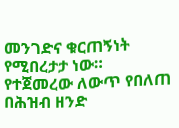መንገድና ቁርጠኝነት የሚበረታታ ነው። የተጀመረው ለውጥ የበለጠ በሕዝብ ዘንድ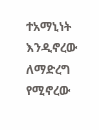ተአማኒነት እንዲኖረው ለማድረግ የሚኖረው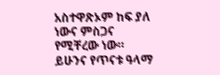አስተዋጽኦም ከፍ ያለ ነውና ምስጋና የሚቸረው ነው።
ይሁንና የጥናቱ ዓላማ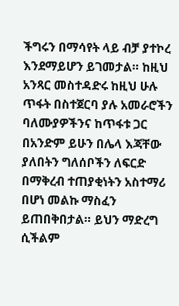ችግሩን በማሳየት ላይ ብቻ ያተኮረ እንደማይሆን ይገመታል። ከዚህ አንጻር መስተዳድሩ ከዚህ ሁሉ ጥፋት በስተጀርባ ያሉ አመራሮችን ባለሙያዎችንና ከጥፋቱ ጋር በአንድም ይሁን በሌላ እጃቸው ያለበትን ግለሰቦችን ለፍርድ በማቅረብ ተጠያቂነትን አስተማሪ በሆነ መልኩ ማስፈን ይጠበቅበታል። ይህን ማድረግ ሲችልም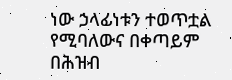ነው ኃላፊነቱን ተወጥቷል የሚባለውና በቀጣይም በሕዝብ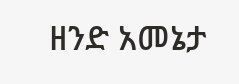ዘንድ አመኔታ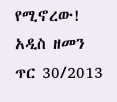የሚኖረው!
አዲስ ዘመን ጥር 30/2013